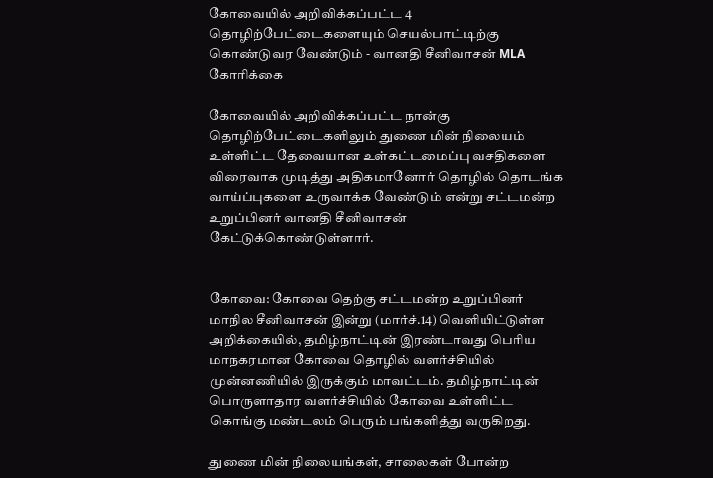கோவையில் அறிவிக்கப்பட்ட 4 தொழிற்பேட்டைகளையும் செயல்பாட்டிற்கு கொண்டுவர வேண்டும் - வானதி சீனிவாசன் MLA கோரிக்கை

கோவையில் அறிவிக்கப்பட்ட நான்கு தொழிற்பேட்டைகளிலும் துணை மின் நிலையம் உள்ளிட்ட தேவையான உள்கட்டமைப்பு வசதிகளை விரைவாக முடித்து அதிகமானோர் தொழில் தொடங்க வாய்ப்புகளை உருவாக்க வேண்டும் என்று சட்டமன்ற உறுப்பினர் வானதி சீனிவாசன் கேட்டுக்கொண்டுள்ளார்.


கோவை: கோவை தெற்கு சட்டமன்ற உறுப்பினர் மாநில சீனிவாசன் இன்று (மார்ச்.14) வெளியிட்டுள்ள அறிக்கையில், தமிழ்நாட்டின் இரண்டாவது பெரிய மாநகரமான கோவை தொழில் வளர்ச்சியில் முன்னணியில் இருக்கும் மாவட்டம். தமிழ்நாட்டின் பொருளாதார வளர்ச்சியில் கோவை உள்ளிட்ட கொங்கு மண்டலம் பெரும் பங்களித்து வருகிறது.

துணை மின் நிலையங்கள், சாலைகள் போன்ற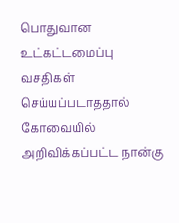பொதுவான உட்கட்டமைப்பு வசதிகள் செய்யப்படாததால் கோவையில் அறிவிக்கப்பட்ட நான்கு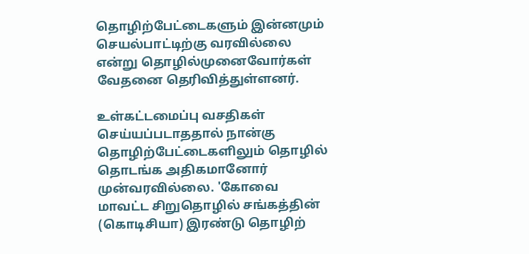தொழிற்பேட்டைகளும் இன்னமும் செயல்பாட்டிற்கு வரவில்லை என்று தொழில்முனைவோர்கள் வேதனை தெரிவித்துள்ளனர்.

உள்கட்டமைப்பு வசதிகள் செய்யப்படாததால் நான்கு தொழிற்பேட்டைகளிலும் தொழில் தொடங்க அதிகமானோர் முன்வரவில்லை. 'கோவை மாவட்ட சிறுதொழில் சங்கத்தின் (கொடிசியா) இரண்டு தொழிற்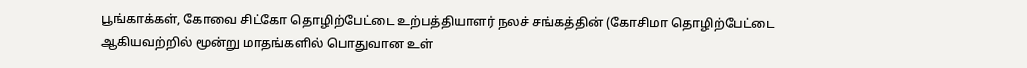பூங்காக்கள், கோவை சிட்கோ தொழிற்பேட்டை உற்பத்தியாளர் நலச் சங்கத்தின் (கோசிமா தொழிற்பேட்டை ஆகியவற்றில் மூன்று மாதங்களில் பொதுவான உள்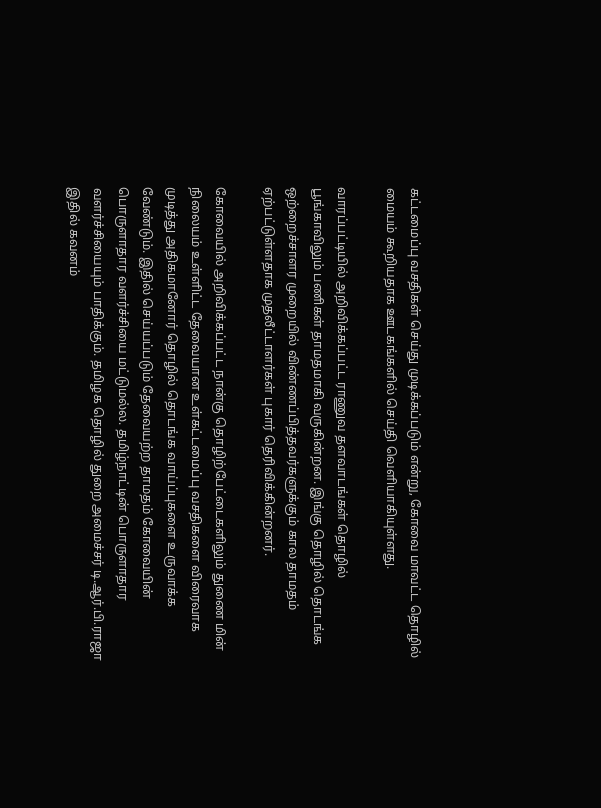கட்டமைப்பு வசதிகள் செய்து முடிக்கப்படும் என்று, கோவை மாவட்ட தொழில் மையம் கூறியதாக ஊடகங்களில் செய்தி வெளியாகியுள்ளது.

வாரப்பட்டியில் அறிவிக்கப்பட்ட ராணுவ தளவாடங்கள் தொழில் பூங்காவிலும் பணிகள் தாமதமாகி வருகின்றன. இங்கு தொழில் தொடங்க ஒற்றைச்சாளர முறையில் விண்ணப்பித்தவர்களுக்கும் கால தாமதம் ஏற்பட்டுள்ளதாக முதலீட்டாளர்கள் புகார் தெரிவிக்கின்றனர்.

கோவையில் அறிவிக்கப்பட்ட நான்கு தொழிற்பேட்டைகளிலும் துணை மின் நிலையம் உள்ளிட்ட தேவையான உள்கட்டமைப்பு வசதிகளை விரைவாக முடித்து அதிகமானோர் தொழில் தொடங்க வாய்ப்புகளை உருவாக்க வேண்டும். இதில் செய்யப்படும் தேவையற்ற தாமதம் கோவையின் பொருளாதார வளர்ச்சியை மட்டுமல்ல. தமிழ்நாட்டின் பொருளாதார வளர்ச்சியையும் பாதிக்கும். தமிழக தொழில் துறை அமைச்சர் டி.ஆர்.பி.ராஜா இதில் கவனம்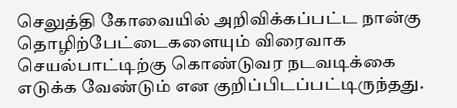செலுத்தி கோவையில் அறிவிக்கப்பட்ட நான்கு தொழிற்பேட்டைகளையும் விரைவாக செயல்பாட்டிற்கு கொண்டுவர நடவடிக்கை எடுக்க வேண்டும் என குறிப்பிடப்பட்டிருந்தது.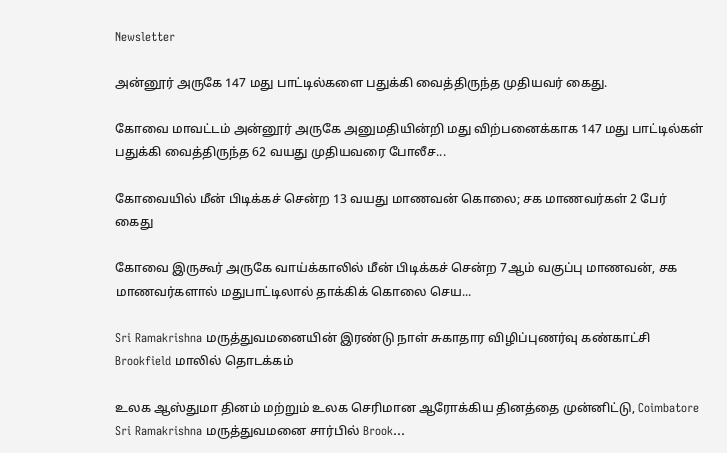Newsletter

அன்னூர் அருகே 147 மது பாட்டில்களை பதுக்கி வைத்திருந்த முதியவர் கைது.

கோவை மாவட்டம் அன்னூர் அருகே அனுமதியின்றி மது விற்பனைக்காக 147 மது பாட்டில்கள் பதுக்கி வைத்திருந்த 62 வயது முதியவரை போலீச...

கோவையில் மீன் பிடிக்கச் சென்ற 13 வயது மாணவன் கொலை; சக மாணவர்கள் 2 பேர் கைது

கோவை இருகூர் அருகே வாய்க்காலில் மீன் பிடிக்கச் சென்ற 7ஆம் வகுப்பு மாணவன், சக மாணவர்களால் மதுபாட்டிலால் தாக்கிக் கொலை செய...

Sri Ramakrishna மருத்துவமனையின் இரண்டு நாள் சுகாதார விழிப்புணர்வு கண்காட்சி Brookfield மாலில் தொடக்கம்

உலக ஆஸ்துமா தினம் மற்றும் உலக செரிமான ஆரோக்கிய தினத்தை முன்னிட்டு, Coimbatore Sri Ramakrishna மருத்துவமனை சார்பில் Brook...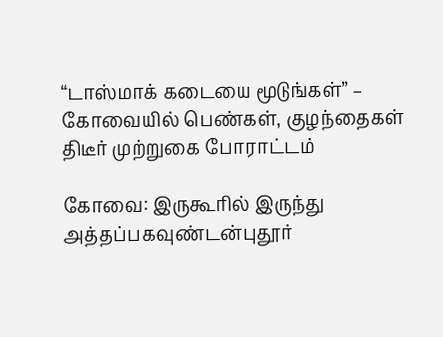“டாஸ்மாக் கடையை மூடுங்கள்” – கோவையில் பெண்கள், குழந்தைகள் திடீர் முற்றுகை போராட்டம்

கோவை: இருகூரில் இருந்து அத்தப்பகவுண்டன்புதூர்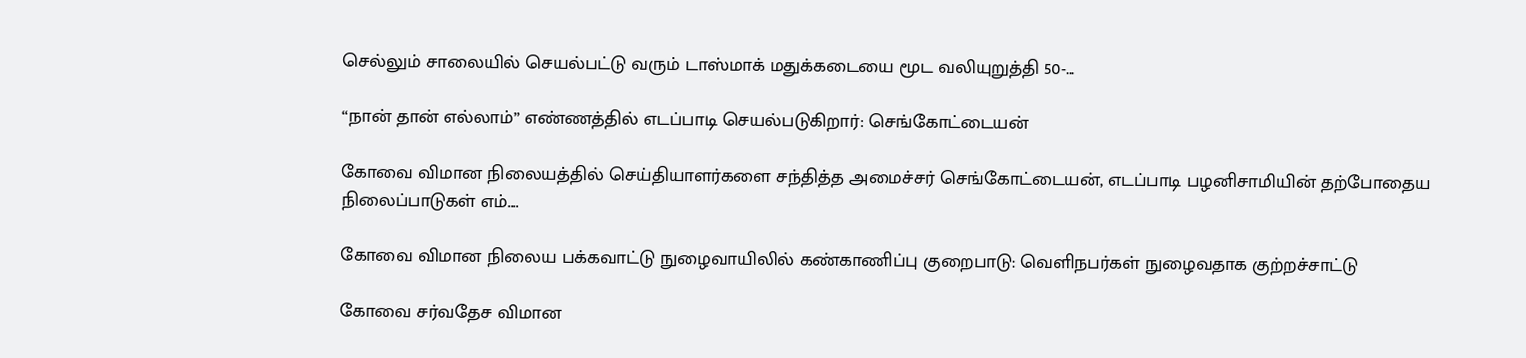செல்லும் சாலையில் செயல்பட்டு வரும் டாஸ்மாக் மதுக்கடையை மூட வலியுறுத்தி 50-...

“நான் தான் எல்லாம்” எண்ணத்தில் எடப்பாடி செயல்படுகிறார்: செங்கோட்டையன்

கோவை விமான நிலையத்தில் செய்தியாளர்களை சந்தித்த அமைச்சர் செங்கோட்டையன், எடப்பாடி பழனிசாமியின் தற்போதைய நிலைப்பாடுகள் எம்....

கோவை விமான நிலைய பக்கவாட்டு நுழைவாயிலில் கண்காணிப்பு குறைபாடு: வெளிநபர்கள் நுழைவதாக குற்றச்சாட்டு

கோவை சர்வதேச விமான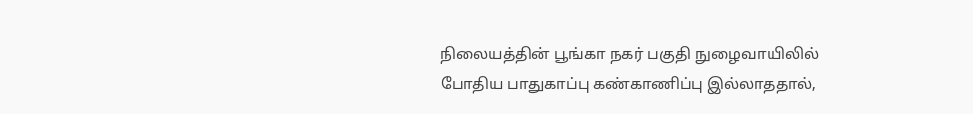நிலையத்தின் பூங்கா நகர் பகுதி நுழைவாயிலில் போதிய பாதுகாப்பு கண்காணிப்பு இல்லாததால்,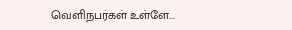வெளிநபர்கள் உள்ளே...